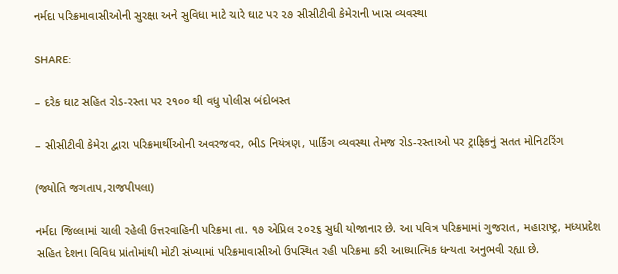નર્મદા પરિક્રમાવાસીઓની સુરક્ષા અને સુવિધા માટે ચારે ઘાટ પર ૨૭ સીસીટીવી કેમેરાની ખાસ વ્યવસ્થા

SHARE:

– દરેક ઘાટ સહિત રોડ-રસ્તા પર ૨૧૦૦ થી વધુ પોલીસ બંદોબસ્ત

– સીસીટીવી કેમેરા દ્વારા પરિક્રમાર્થીઓની અવરજવર, ભીડ નિયંત્રણ, પાર્કિંગ વ્યવસ્થા તેમજ રોડ-રસ્તાઓ પર ટ્રાફિકનું સતત મોનિટરિંગ

(જ્યોતિ જગતાપ,રાજપીપલા)

નર્મદા જિલ્લામાં ચાલી રહેલી ઉત્તરવાહિની પરિક્રમા તા. ૧૭ એપ્રિલ ૨૦૨૬ સુધી યોજાનાર છે. આ પવિત્ર પરિક્રમામાં ગુજરાત, મહારાષ્ટ્ર, મધ્યપ્રદેશ સહિત દેશના વિવિધ પ્રાંતોમાંથી મોટી સંખ્યામાં પરિક્રમાવાસીઓ ઉપસ્થિત રહી પરિક્રમા કરી આધ્યાત્મિક ધન્યતા અનુભવી રહ્યા છે.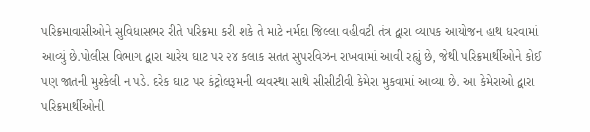પરિક્રમાવાસીઓને સુવિધાસભર રીતે પરિક્રમા કરી શકે તે માટે નર્મદા જિલ્લા વહીવટી તંત્ર દ્વારા વ્યાપક આયોજન હાથ ધરવામાં આવ્યું છે.પોલીસ વિભાગ દ્વારા ચારેય ઘાટ પર ૨૪ કલાક સતત સુપરવિઝન રાખવામાં આવી રહ્યું છે, જેથી પરિક્રમાર્થીઓને કોઈ પણ જાતની મુશ્કેલી ન પડે. દરેક ઘાટ પર કંટ્રોલરૂમની વ્યવસ્થા સાથે સીસીટીવી કેમેરા મુકવામાં આવ્યા છે. આ કેમેરાઓ દ્વારા પરિક્રમાર્થીઓની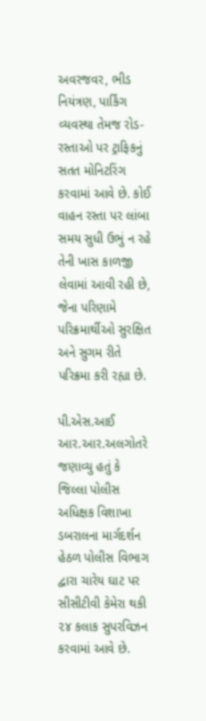અવરજવર, ભીડ નિયંત્રણ, પાર્કિંગ વ્યવસ્થા તેમજ રોડ-રસ્તાઓ પર ટ્રાફિકનું સતત મોનિટરિંગ કરવામાં આવે છે. કોઈ વાહન રસ્તા પર લાંબા સમય સુધી ઉભું ન રહે તેની ખાસ કાળજી લેવામાં આવી રહી છે, જેના પરિણામે પરિક્રમાર્થીઓ સુરક્ષિત અને સુગમ રીતે પરિક્રમા કરી રહ્યા છે.

પી.એસ.આઈ આર.આર.અલગોતરે જણાવ્યુ હતું કે જિલ્લા પોલીસ અધિક્ષક વિશાખા ડબરાલના માર્ગદર્શન હેઠળ પોલીસ વિભાગ દ્વારા ચારેય ઘાટ પર સીસીટીવી કેમેરા થકી ૨૪ કલાક સુપરવિઝન કરવામાં આવે છે.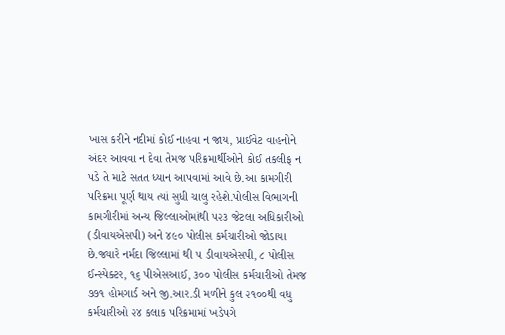ખાસ કરીને નદીમાં કોઈ નાહવા ન જાય, પ્રાઈવેટ વાહનોને અંદર આવવા ન દેવા તેમજ પરિક્રમાર્થીઓને કોઈ તકલીફ ન પડે તે માટે સતત ધ્યાન આપવામાં આવે છે.આ કામગીરી પરિક્રમા પૂર્ણ થાય ત્યાં સુધી ચાલુ રહેશે.પોલીસ વિભાગની કામગીરીમાં અન્ય જિલ્લાઓમાંથી ૫૨૩ જેટલા અધિકારીઓ (ડીવાયએસપી) અને ૪૯૦ પોલીસ કર્મચારીઓ જોડાયા છે.જ્યારે નર્મદા જિલ્લામાં થી ૫ ડીવાયએસપી, ૮ પોલીસ ઈન્સ્પેક્ટર, ૧૬ પીએસઆઈ, ૩૦૦ પોલીસ કર્મચારીઓ તેમજ ૭૭૧ હોમગાર્ડ અને જી.આર.ડી મળીને કુલ ૨૧૦૦થી વધુ કર્મચારીઓ ૨૪ કલાક પરિક્રમામાં ખડેપગે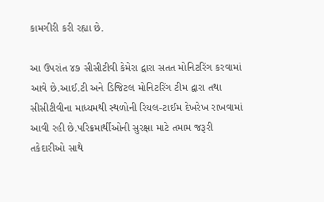કામગીરી કરી રહ્યા છે.

આ ઉપરાંત ૪૭ સીસીટીવી કેમેરા દ્વારા સતત મોનિટરિંગ કરવામાં આવે છે.આઈ.ટી અને ડિજિટલ મોનિટરિંગ ટીમ દ્વારા તથા સીસીટીવીના માધ્યમથી સ્થળોની રિયલ-ટાઈમ દેખરેખ રાખવામાં આવી રહી છે.પરિક્રમાર્થીઓની સુરક્ષા માટે તમામ જરૂરી તકેદારીઓ સાથે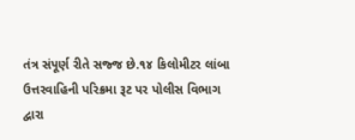તંત્ર સંપૂર્ણ રીતે સજ્જ છે.૧૪ કિલોમીટર લાંબા ઉત્તરવાહિની પરિક્રમા રૂટ પર પોલીસ વિભાગ દ્વારા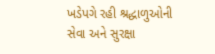ખડેપગે રહી શ્રદ્ધાળુઓની સેવા અને સુરક્ષા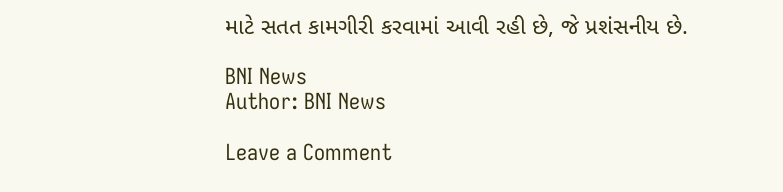માટે સતત કામગીરી કરવામાં આવી રહી છે, જે પ્રશંસનીય છે.

BNI News
Author: BNI News

Leave a Comment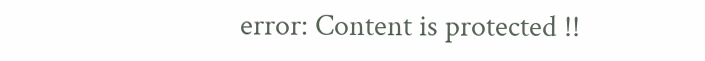error: Content is protected !!